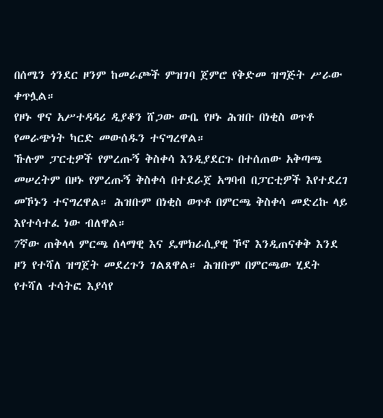በሰሜን ጎንደር ዞንም ከመራጮች ምዝገባ ጀምሮ የቅድመ ዝግጅት ሥራው ቀጥሏል።
የዞኑ ዋና አሥተዳዳሪ ዲያቆን ሸጋው ውቤ የዞኑ ሕዝቡ በነቂስ ወጥቶ የመራጭነት ካርድ መውሰዱን ተናግረዋል።
ኹሉም ፓርቲዎች የምረጡኝ ቅስቀሳ እንዲያደርጉ በተሰጠው አቅጣጫ መሠረትም በዞኑ የምረጡኝ ቅስቀሳ በተደራጀ አግባብ በፓርቲዎች እየተደረገ መኾኑን ተናግረዋል። ሕዝቡም በነቂስ ወጥቶ በምርጫ ቅስቀሳ መድረኩ ላይ እየተሳተፈ ነው ብለዋል።
7ኛው ጠቅላላ ምርጫ ሰላማዊ እና ዴሞክራሲያዊ ኾኖ እንዲጠናቀቅ እንደ ዞን የተሻለ ዝግጀት መደረጉን ገልጸዋል። ሕዝቡም በምርጫው ሂደት የተሻለ ተሳትፎ እያሳየ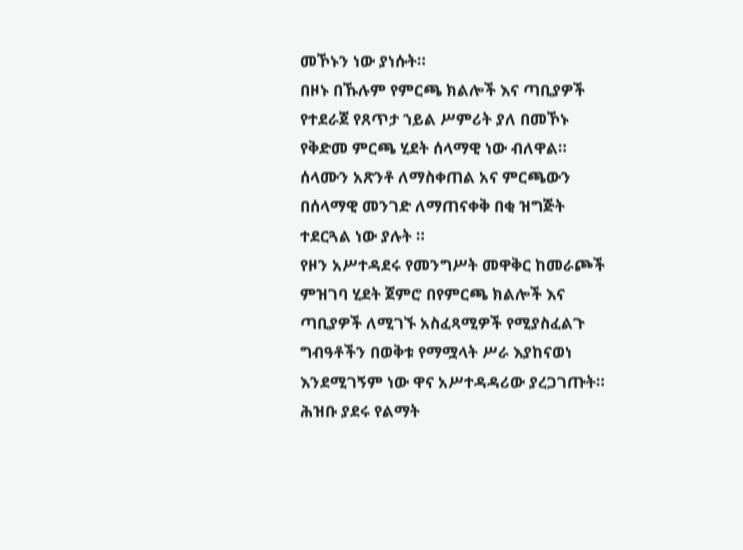መኾኑን ነው ያነሱት።
በዞኑ በኹሉም የምርጫ ክልሎች እና ጣቢያዎች የተደራጀ የጸጥታ ኀይል ሥምሪት ያለ በመኾኑ የቅድመ ምርጫ ሂደት ሰላማዊ ነው ብለዋል።
ሰላሙን አጽንቶ ለማስቀጠል አና ምርጫውን በሰላማዊ መንገድ ለማጠናቀቅ በቂ ዝግጅት ተደርጓል ነው ያሉት ።
የዞን አሥተዳደሩ የመንግሥት መዋቅር ከመራጮች ምዝገባ ሂደት ጀምሮ በየምርጫ ክልሎች እና ጣቢያዎች ለሚገኙ አስፈጻሚዎች የሚያስፈልጉ ግብዓቶችን በወቅቱ የማሟላት ሥራ እያከናወነ እንደሚገኝም ነው ዋና አሥተዳዳሪው ያረጋገጡት።
ሕዝቡ ያደሩ የልማት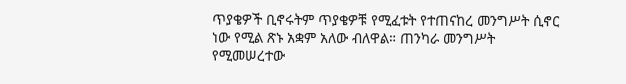ጥያቄዎች ቢኖሩትም ጥያቄዎቹ የሚፈቱት የተጠናከረ መንግሥት ሲኖር ነው የሚል ጽኑ አቋም አለው ብለዋል። ጠንካራ መንግሥት የሚመሠረተው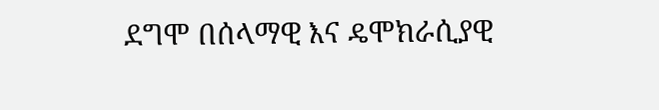ደግሞ በሰላማዊ እና ዴሞክራሲያዊ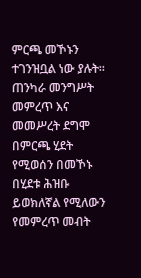ምርጫ መኾኑን ተገንዝቧል ነው ያሉት።
ጠንካራ መንግሥት መምረጥ እና መመሥረት ደግሞ በምርጫ ሂደት የሚወሰን በመኾኑ በሂደቱ ሕዝቡ ይወክለኛል የሚለውን የመምረጥ መብት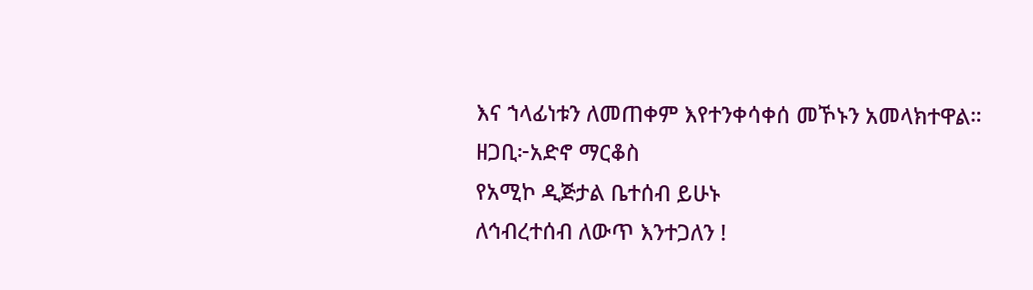እና ኀላፊነቱን ለመጠቀም እየተንቀሳቀሰ መኾኑን አመላክተዋል።
ዘጋቢ፦አድኖ ማርቆስ
የአሚኮ ዲጅታል ቤተሰብ ይሁኑ
ለኅብረተሰብ ለውጥ እንተጋለን !